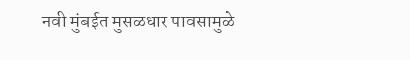नवी मुंबईत मुसळधार पावसामुळे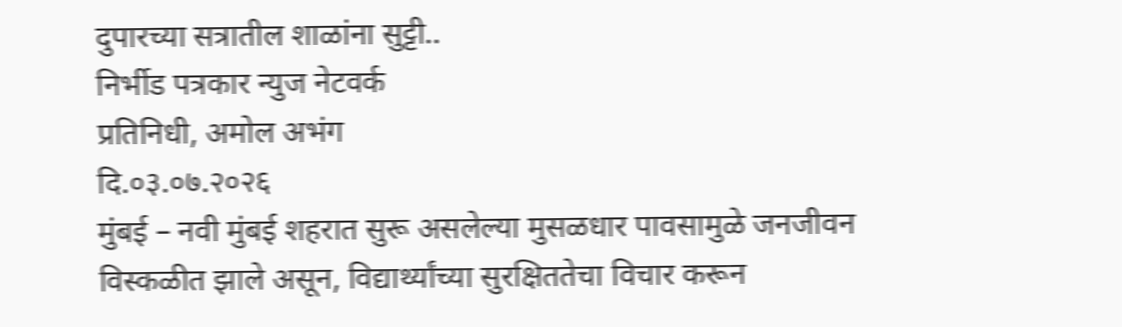दुपारच्या सत्रातील शाळांना सुट्टी..
निर्भीड पत्रकार न्युज नेटवर्क
प्रतिनिधी, अमोल अभंग
दि.०३.०७.२०२६
मुंबई – नवी मुंबई शहरात सुरू असलेल्या मुसळधार पावसामुळे जनजीवन विस्कळीत झाले असून, विद्यार्थ्यांच्या सुरक्षिततेचा विचार करून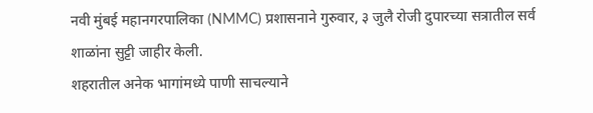नवी मुंबई महानगरपालिका (NMMC) प्रशासनाने गुरुवार, ३ जुलै रोजी दुपारच्या सत्रातील सर्व शाळांना सुट्टी जाहीर केली.
शहरातील अनेक भागांमध्ये पाणी साचल्याने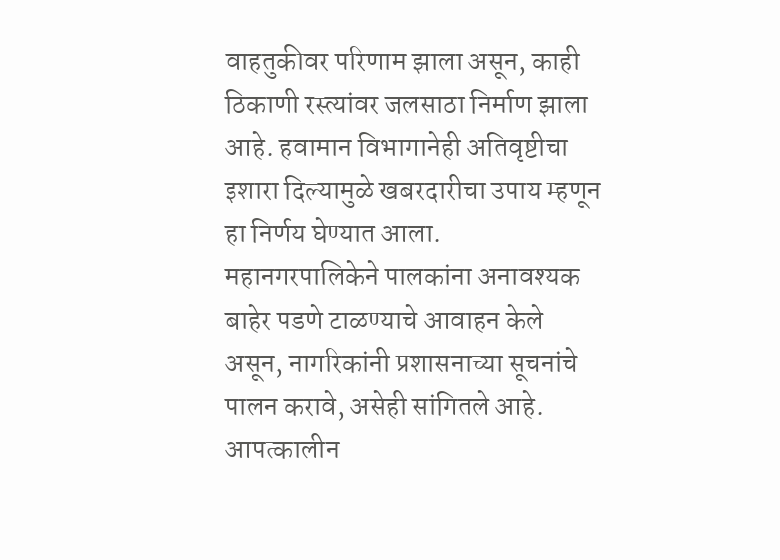वाहतुकीवर परिणाम झाला असून, काही ठिकाणी रस्त्यांवर जलसाठा निर्माण झाला आहे. हवामान विभागानेही अतिवृष्टीचा इशारा दिल्यामुळे खबरदारीचा उपाय म्हणून हा निर्णय घेण्यात आला.
महानगरपालिकेने पालकांना अनावश्यक बाहेर पडणे टाळण्याचे आवाहन केले असून, नागरिकांनी प्रशासनाच्या सूचनांचे पालन करावे, असेही सांगितले आहे. आपत्कालीन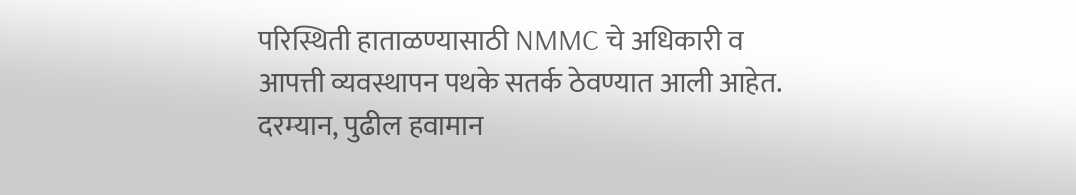परिस्थिती हाताळण्यासाठी NMMC चे अधिकारी व आपत्ती व्यवस्थापन पथके सतर्क ठेवण्यात आली आहेत.
दरम्यान, पुढील हवामान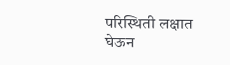परिस्थिती लक्षात घेऊन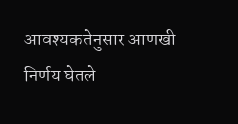आवश्यकतेनुसार आणखी निर्णय घेतले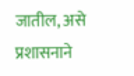जातील, असे प्रशासनाने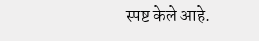स्पष्ट केले आहे.